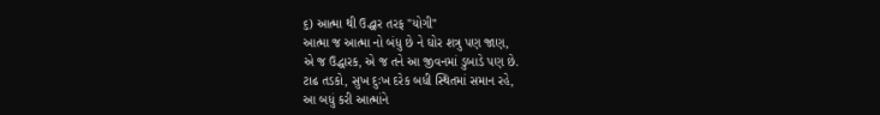૬) આત્મા થી ઉદ્ધાર તરફ "યોગી"
આત્મા જ આત્મા નો બંધુ છે ને ઘોર શત્રુ પણ જાણ,
એ જ ઉદ્ધારક, એ જ તને આ જીવનમાં ડુબાડે પણ છે.
ટાઢ તડકો, સુખ દુઃખ દરેક બધી સ્થિતમાં સમાન રહે,
આ બધું કરી આત્માંને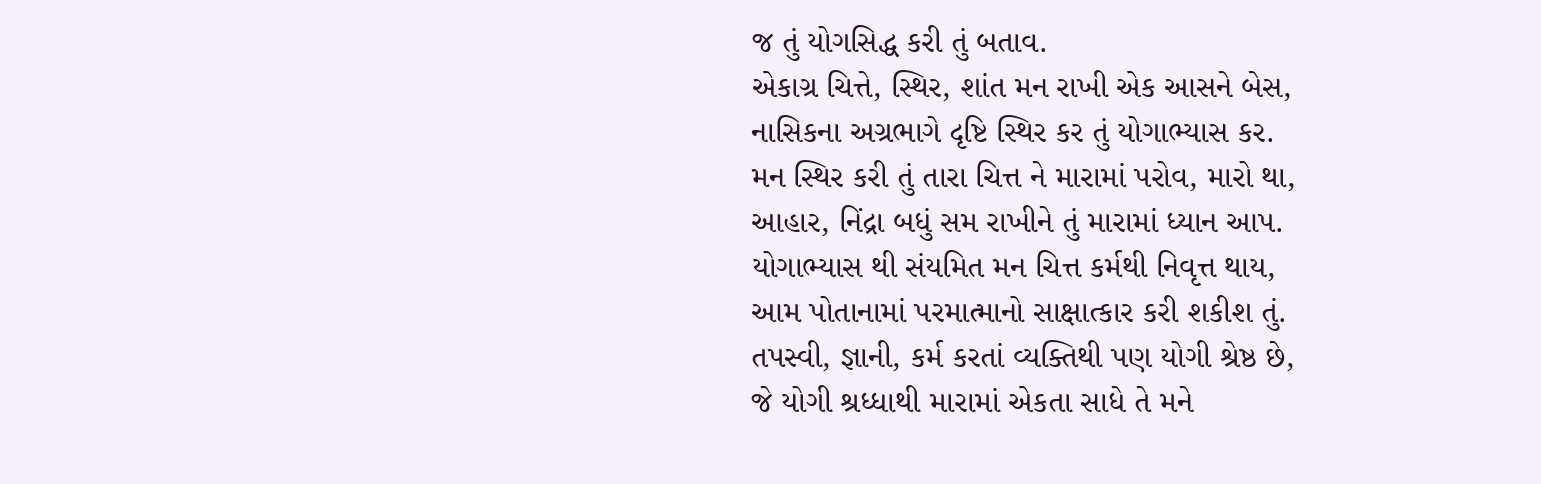જ તું યોગસિદ્ધ કરી તું બતાવ.
એકાગ્ર ચિત્તે, સ્થિર, શાંત મન રાખી એક આસને બેસ,
નાસિકના અગ્રભાગે દૃષ્ટિ સ્થિર કર તું યોગાભ્યાસ કર.
મન સ્થિર કરી તું તારા ચિત્ત ને મારામાં પરોવ, મારો થા,
આહાર, નિંદ્રા બધું સમ રાખીને તું મારામાં ધ્યાન આપ.
યોગાભ્યાસ થી સંયમિત મન ચિત્ત કર્મથી નિવૃત્ત થાય,
આમ પોતાનામાં પરમાત્માનો સાક્ષાત્કાર કરી શકીશ તું.
તપસ્વી, જ્ઞાની, કર્મ કરતાં વ્યક્તિથી પણ યોગી શ્રેષ્ઠ છે,
જે યોગી શ્રધ્ધાથી મારામાં એકતા સાધે તે મને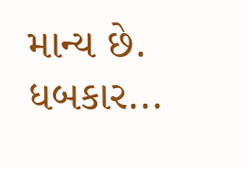માન્ય છે.
ધબકાર...